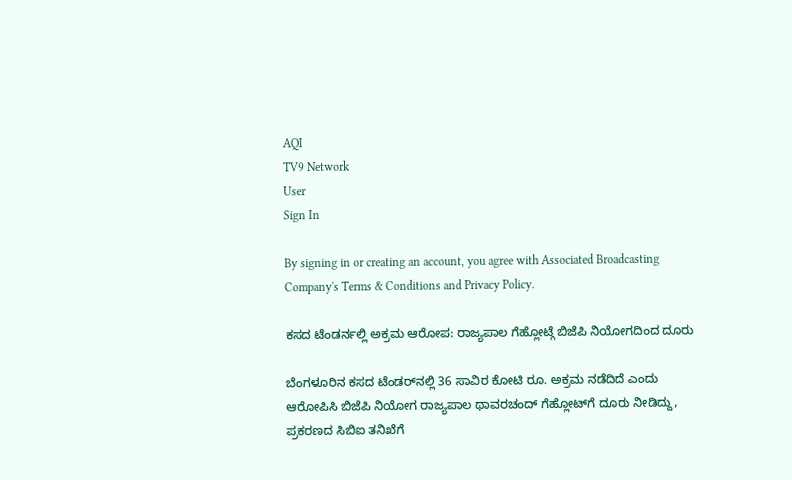AQI
TV9 Network
User
Sign In

By signing in or creating an account, you agree with Associated Broadcasting Company's Terms & Conditions and Privacy Policy.

ಕಸದ ಟೆಂಡರ್ನಲ್ಲಿ ಅಕ್ರಮ ಆರೋಪ: ರಾಜ್ಯಪಾಲ ಗೆಹ್ಲೋಟ್ಗೆ ಬಿಜೆಪಿ ನಿಯೋಗದಿಂದ ದೂರು

ಬೆಂಗಳೂರಿನ ಕಸದ ಟೆಂಡರ್‌ನಲ್ಲಿ 36 ಸಾವಿರ ಕೋಟಿ ರೂ. ಅಕ್ರಮ ನಡೆದಿದೆ ಎಂದು ಆರೋಪಿಸಿ ಬಿಜೆಪಿ ನಿಯೋಗ ರಾಜ್ಯಪಾಲ ಥಾವರಚಂದ್ ಗೆಹ್ಲೋಟ್‌ಗೆ ದೂರು ನೀಡಿದ್ದು, ಪ್ರಕರಣದ ಸಿಬಿಐ ತನಿಖೆಗೆ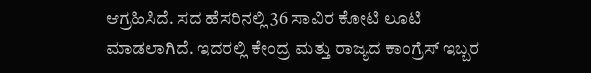ಆಗ್ರಹಿಸಿದೆ. ಸದ ಹೆಸರಿನಲ್ಲಿ 36 ಸಾವಿರ ಕೋಟಿ ಲೂಟಿ ಮಾಡಲಾಗಿದೆ. ಇದರಲ್ಲಿ ಕೇಂದ್ರ ಮತ್ತು ರಾಜ್ಯದ ಕಾಂಗ್ರೆಸ್ ಇಬ್ಬರ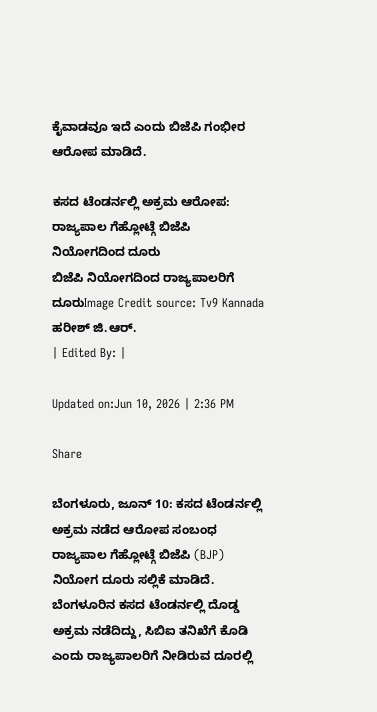ಕೈವಾಡವೂ ಇದೆ ಎಂದು ಬಿಜೆಪಿ ಗಂಭೀರ ಆರೋಪ ಮಾಡಿದೆ.

ಕಸದ ಟೆಂಡರ್ನಲ್ಲಿ ಅಕ್ರಮ ಆರೋಪ: ರಾಜ್ಯಪಾಲ ಗೆಹ್ಲೋಟ್ಗೆ ಬಿಜೆಪಿ ನಿಯೋಗದಿಂದ ದೂರು
ಬಿಜೆಪಿ ನಿಯೋಗದಿಂದ ರಾಜ್ಯಪಾಲರಿಗೆ ದೂರುImage Credit source: Tv9 Kannada
ಹರೀಶ್ ಜಿ.ಆರ್.
| Edited By: |

Updated on:Jun 10, 2026 | 2:36 PM

Share

ಬೆಂಗಳೂರು, ಜೂನ್ 10: ಕಸದ ಟೆಂಡರ್ನಲ್ಲಿ ಅಕ್ರಮ ನಡೆದ ಆರೋಪ ಸಂಬಂಧ ರಾಜ್ಯಪಾಲ ಗೆಹ್ಲೋಟ್ಗೆ ಬಿಜೆಪಿ (BJP) ನಿಯೋಗ ದೂರು ಸಲ್ಲಿಕೆ ಮಾಡಿದೆ. ಬೆಂಗಳೂರಿನ ಕಸದ ಟೆಂಡರ್ನಲ್ಲಿ ದೊಡ್ಡ ಅಕ್ರಮ ನಡೆದಿದ್ದು, ಸಿಬಿಐ ತನಿಖೆಗೆ ಕೊಡಿ ಎಂದು ರಾಜ್ಯಪಾಲರಿಗೆ ನೀಡಿರುವ ದೂರಲ್ಲಿ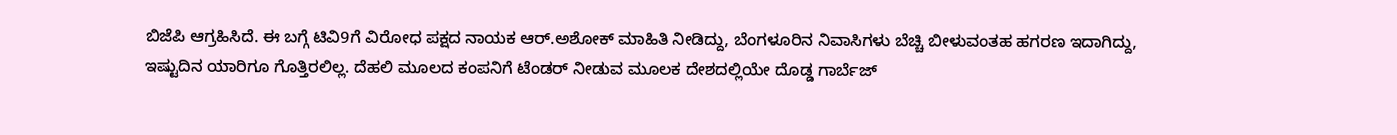ಬಿಜೆಪಿ ಆಗ್ರಹಿಸಿದೆ. ಈ ಬಗ್ಗೆ ಟಿವಿ9ಗೆ ವಿರೋಧ ಪಕ್ಷದ ನಾಯಕ ಆರ್.ಅಶೋಕ್ ಮಾಹಿತಿ ನೀಡಿದ್ದು, ಬೆಂಗಳೂರಿನ ನಿವಾಸಿಗಳು ಬೆಚ್ಚಿ ಬೀಳುವಂತಹ ಹಗರಣ ಇದಾಗಿದ್ದು, ಇಷ್ಟುದಿನ ಯಾರಿಗೂ ಗೊತ್ತಿರಲಿಲ್ಲ. ದೆಹಲಿ ಮೂಲದ ಕಂಪನಿಗೆ ಟೆಂಡರ್ ನೀಡುವ ಮೂಲಕ ದೇಶದಲ್ಲಿಯೇ ದೊಡ್ಡ ಗಾರ್ಬೆಜ್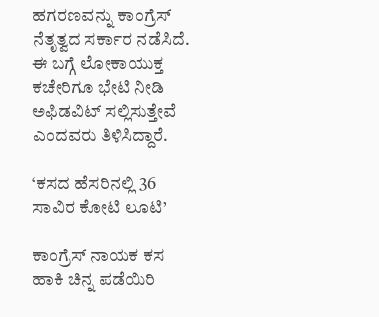ಹಗರಣವನ್ನು ಕಾಂಗ್ರೆಸ್ ನೆತೃತ್ವದ ಸರ್ಕಾರ ನಡೆಸಿದೆ. ಈ ಬಗ್ಗೆ ಲೋಕಾಯುಕ್ತ ಕಚೇರಿಗೂ ಭೇಟಿ ನೀಡಿ ಅಫಿಡವಿಟ್ ಸಲ್ಲಿಸುತ್ತೇವೆ ಎಂದವರು ತಿಳಿಸಿದ್ದಾರೆ.

‘ಕಸದ ಹೆಸರಿನಲ್ಲಿ 36 ಸಾವಿರ ಕೋಟಿ ಲೂಟಿ’

ಕಾಂಗ್ರೆಸ್ ನಾಯಕ ಕಸ ಹಾಕಿ ಚಿನ್ನ ಪಡೆಯಿರಿ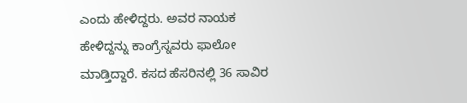ಎಂದು ಹೇಳಿದ್ದರು. ಅವರ ನಾಯಕ ಹೇಳಿದ್ದನ್ನು ಕಾಂಗ್ರೆಸ್ನವರು ಫಾಲೋ ಮಾಡ್ತಿದ್ದಾರೆ. ಕಸದ ಹೆಸರಿನಲ್ಲಿ 36 ಸಾವಿರ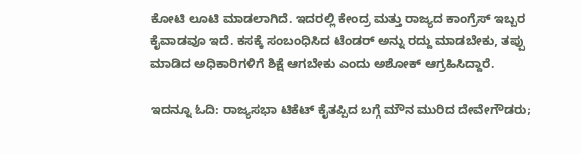ಕೋಟಿ ಲೂಟಿ ಮಾಡಲಾಗಿದೆ. ಇದರಲ್ಲಿ ಕೇಂದ್ರ ಮತ್ತು ರಾಜ್ಯದ ಕಾಂಗ್ರೆಸ್ ಇಬ್ಬರ ಕೈವಾಡವೂ ಇದೆ. ಕಸಕ್ಕೆ ಸಂಬಂಧಿಸಿದ ಟೆಂಡರ್ ಅನ್ನು ರದ್ದು ಮಾಡಬೇಕು, ತಪ್ಪು ಮಾಡಿದ ಅಧಿಕಾರಿಗಳಿಗೆ ಶಿಕ್ಷೆ ಆಗಬೇಕು ಎಂದು ಅಶೋಕ್ ಆಗ್ರಹಿಸಿದ್ದಾರೆ.

ಇದನ್ನೂ ಓದಿ: ರಾಜ್ಯಸಭಾ ಟಿಕೆಟ್ ಕೈತಪ್ಪಿದ ಬಗ್ಗೆ ಮೌನ ಮುರಿದ ದೇವೇಗೌಡರು;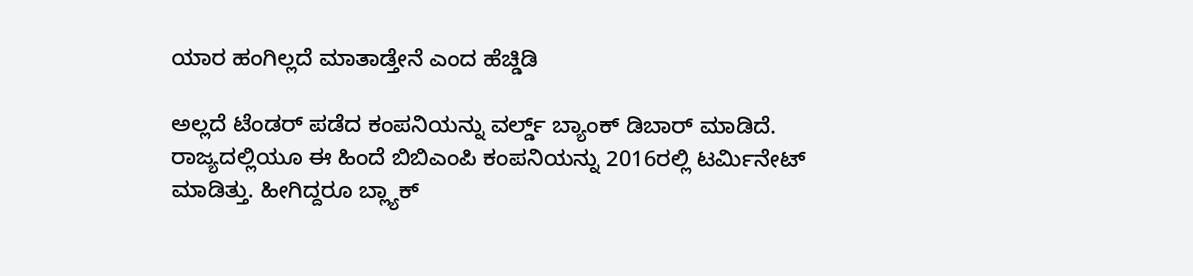ಯಾರ ಹಂಗಿಲ್ಲದೆ ಮಾತಾಡ್ತೇನೆ ಎಂದ ಹೆಚ್ಡಿಡಿ

ಅಲ್ಲದೆ ಟೆಂಡರ್ ಪಡೆದ ಕಂಪನಿಯನ್ನು ವರ್ಲ್ಡ್ ಬ್ಯಾಂಕ್ ಡಿಬಾರ್ ಮಾಡಿದೆ. ರಾಜ್ಯದಲ್ಲಿಯೂ ಈ ಹಿಂದೆ ಬಿಬಿಎಂಪಿ ಕಂಪನಿಯನ್ನು 2016ರಲ್ಲಿ ಟರ್ಮಿನೇಟ್ ಮಾಡಿತ್ತು. ಹೀಗಿದ್ದರೂ ಬ್ಲ್ಯಾಕ್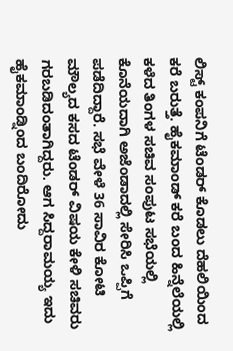ಲಿಸ್ಟ್ ಕಂಪನಿಗೆ ಟೆಂಡರ್ ಕೊಡಲು ದೆಹಲಿಯಿಂದ ಕರೆ ಬರುತ್ತೆ. ಹೈಕಮಾಂಡ್ ಕರೆ ಬಂದ ಹಿನ್ನೆಲೆಯಲ್ಲಿ ಕಳೆದ ತಿಂಗಳ ಸಚಿವ ಸಂಪುಟ ಸಭೆಯಲ್ಲಿ ಕೊನೆಯದಾಗಿ ಅಜೆಂಡಾದಲ್ಲಿ ಸೇರಿಸಿ ಒಪ್ಪಿಗೆ ಪಡೆದಿದ್ದಾರೆ. ಸಭೆ ವೇಳೆ 36 ಸಾವಿರ ಕೋಟಿ ಮೌಲ್ಯದ ಕಸದ ಟೆಂಡರ್ ವಿಷಯ ಕೇಳಿ ಸಚಿವರು ಗರಬಡಿದಂತಾಗಿದ್ದರು. ಆಗ ಸಿದ್ದರಾಮಯ್ಯ ಇದು ಹೈಕಮಾಂಡ್ನಿಂದ ಬಂದಿರೋದು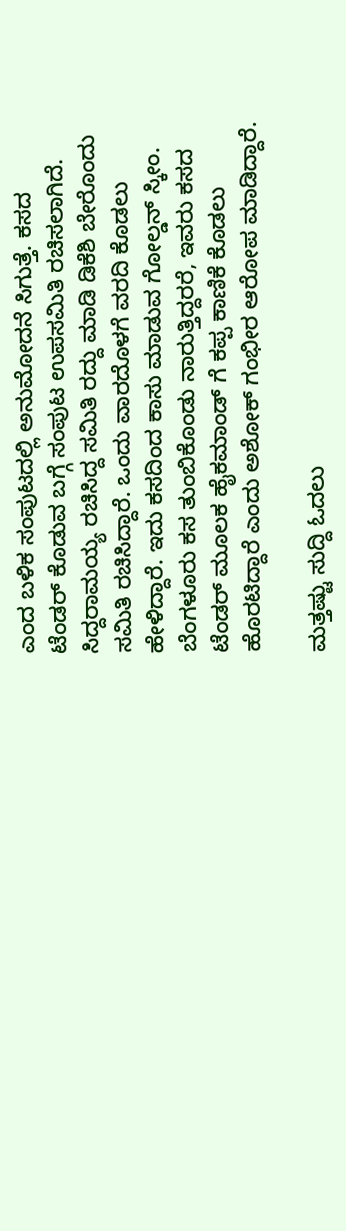ಎಂದ ಬಳಿಕ ಸಂಪುಟದಲ್ಲಿ ಅನುಮೋದನೆ ಸಿಗುತ್ತೆ. ಕಸದ ಟೆಂಡರ್ ಕೊಡುವ ಬಗ್ಗೆ ಸಂಪುಟ ಉಪಸಮಿತಿ ರಚಿಸಲಾಗಿದೆ. ಸಿದ್ದರಾಮಯ್ಯ ರಚಿಸಿದ್ದ ಸಮಿತಿ ರದ್ದು ಮಾಡಿ ಡಿಕೆಶಿ ಬೇರೊಂದು ಸಮಿತಿ ರಚಿಸಿದ್ದಾರೆ. ಒಂದು ವಾರದೊಳಗೆ ವರದಿ ಕೊಡಲು ಹೇಳಿದ್ದಾರೆ. ಇದು ಕಸದಿಂದ ಕಾಸು ಮಾಡುವ ಗೋಲ್ಡನ್ ಸ್ಕೀಂ. ಬೆಂಗಳೂರು ಕಸ ತುಂಬಿಕೊಂಡು ನಾರುತ್ತಿದ್ದರರೆ, ಇವರು ಕಸದ ಟೆಂಡರ್ ಮೂಲಕ ಹೈಕಮಾಂಡ್ ಗೆ ಕಪ್ಪ ಕಾಣಿಕೆ ಕೊಡಲು ಹೊರಟಿದ್ದಾರೆ ಎಂದು ಅಶೋಕ್ ಗಂಭೀರ ಆರೋಪ ಮಾಡಿದ್ದಾರೆ.

ಮತ್ತಷ್ಟು ಸುದ್ದಿ ಓದಲು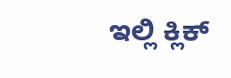ಇಲ್ಲಿ ಕ್ಲಿಕ್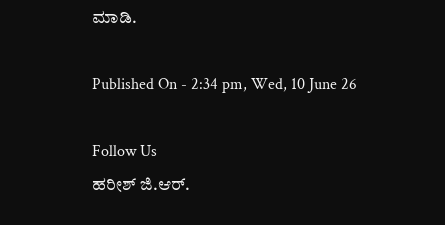ಮಾಡಿ.

Published On - 2:34 pm, Wed, 10 June 26

Follow Us
ಹರೀಶ್ ಜಿ.ಆರ್.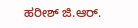ಹರೀಶ್ ಜಿ.ಆರ್.